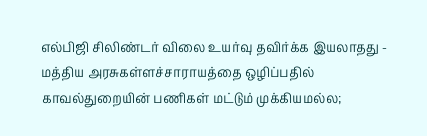எல்பிஜி சிலிண்டர் விலை உயர்வு தவிர்க்க இயலாதது - மத்திய அரசுகள்ளச்சாராயத்தை ஒழிப்பதில் காவல்துறையின் பணிகள் மட்டும் முக்கியமல்ல;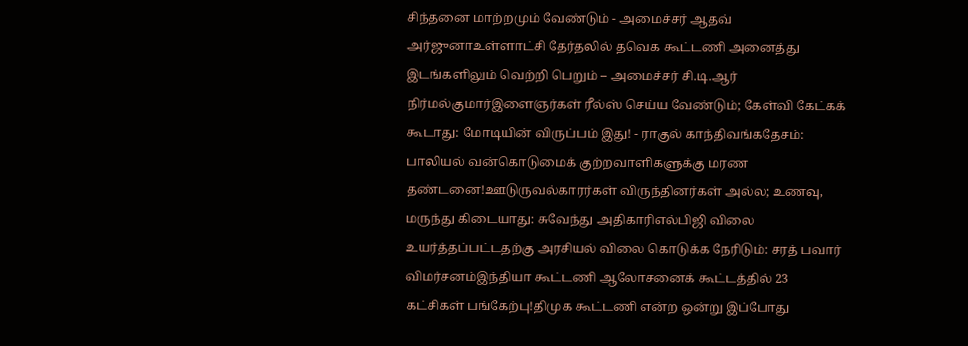சிந்தனை மாற்றமும் வேண்டும் - அமைச்சர் ஆதவ் அர்ஜுனாஉள்ளாட்சி தேர்தலில் தவெக கூட்டணி அனைத்து இடங்களிலும் வெற்றி பெறும் – அமைச்சர் சி.டி.ஆர் நிர்மல்குமார்இளைஞர்கள் ரீல்ஸ் செய்ய வேண்டும்; கேள்வி கேட்கக் கூடாது: மோடியின் விருப்பம் இது! - ராகுல் காந்திவங்கதேசம்: பாலியல் வன்கொடுமைக் குற்றவாளிகளுக்கு மரண தண்டனை!ஊடுருவல்காரர்கள் விருந்தினர்கள் அல்ல; உணவு, மருந்து கிடையாது: சுவேந்து அதிகாரிஎல்பிஜி விலை உயர்த்தப்பட்டதற்கு அரசியல் விலை கொடுக்க நேரிடும்: சரத் பவார் விமர்சனம்இந்தியா கூட்டணி ஆலோசனைக் கூட்டத்தில் 23 கட்சிகள் பங்கேற்பு!திமுக கூட்டணி என்ற ஒன்று இப்போது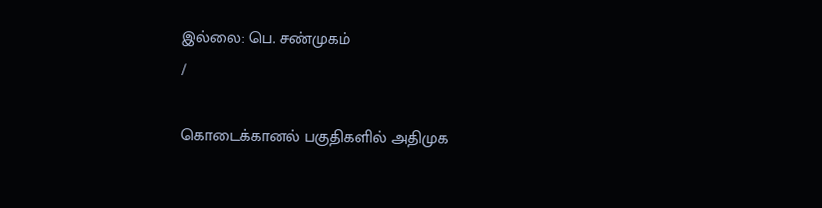இல்லை: பெ. சண்முகம்
/

கொடைக்கானல் பகுதிகளில் அதிமுக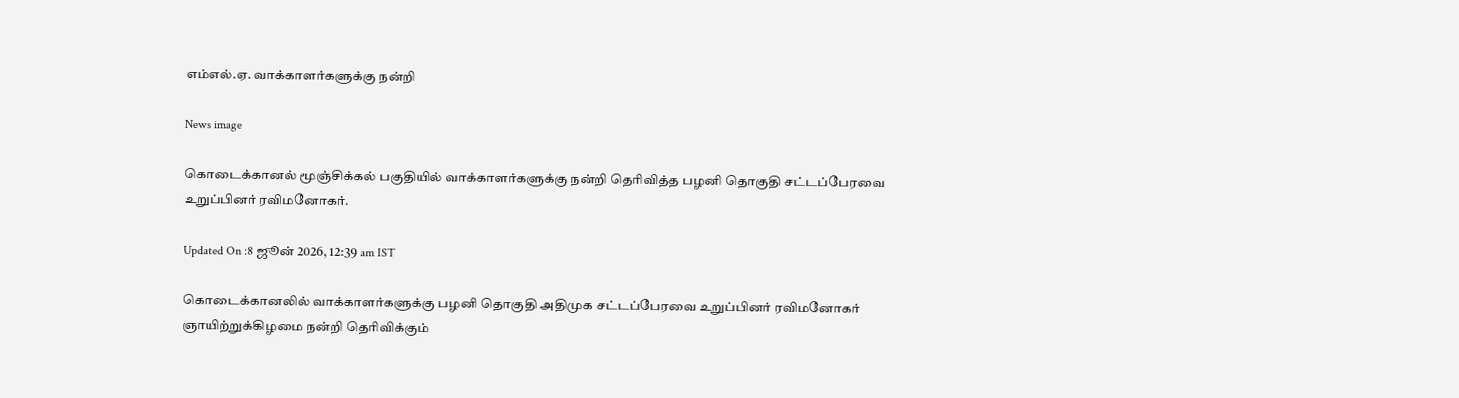எம்எல்.ஏ. வாக்காளர்களுக்கு நன்றி

News image

கொடைக்கானல் மூஞ்சிக்கல் பகுதியில் வாக்காளர்களுக்கு நன்றி தெரிவித்த பழனி தொகுதி சட்டப்பேரவை உறுப்பினர் ரவிமனோகர்.

Updated On :8 ஜூன் 2026, 12:39 am IST

கொடைக்கானலில் வாக்காளர்களுக்கு பழனி தொகுதி அதிமுக சட்டப்பேரவை உறுப்பினர் ரவிமனோகர் ஞாயிற்றுக்கிழமை நன்றி தெரிவிக்கும்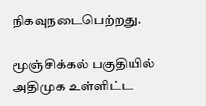நிகவுநடைபெற்றது.

மூஞ்சிக்கல் பகுதியில் அதிமுக உள்ளிட்ட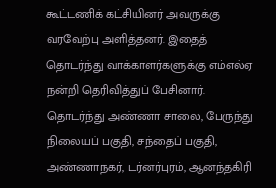கூட்டணிக் கட்சியினர் அவருக்கு வரவேற்பு அளித்தனர். இதைத் தொடர்ந்து வாக்காளர்களுக்கு எம்எல்ஏ நன்றி தெரிவித்துப் பேசினார். தொடர்ந்து அண்ணா சாலை, பேருந்து நிலையப் பகுதி, சந்தைப் பகுதி, அண்ணாநகர், டர்னர்புரம், ஆனந்தகிரி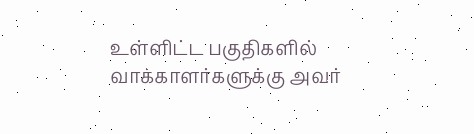உள்ளிட்ட பகுதிகளில் வாக்காளர்களுக்கு அவர்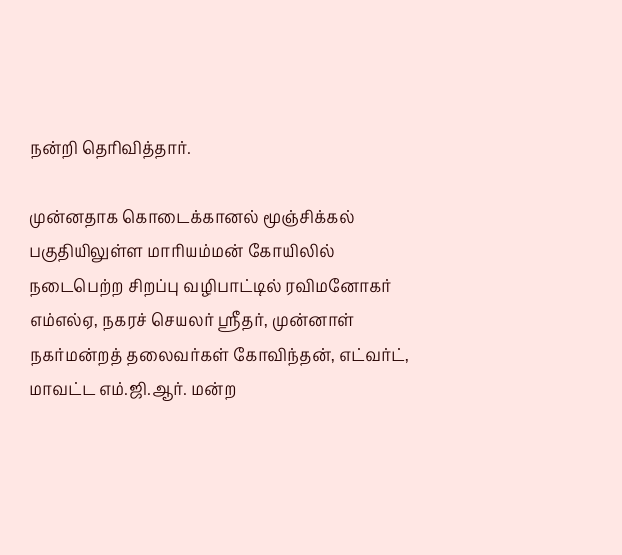நன்றி தெரிவித்தார்.

முன்னதாக கொடைக்கானல் மூஞ்சிக்கல் பகுதியிலுள்ள மாரியம்மன் கோயிலில் நடைபெற்ற சிறப்பு வழிபாட்டில் ரவிமனோகர் எம்எல்ஏ, நகரச் செயலர் ஸ்ரீதர், முன்னாள் நகர்மன்றத் தலைவர்கள் கோவிந்தன், எட்வர்ட், மாவட்ட எம்.ஜி.ஆர். மன்ற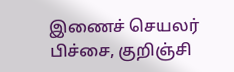இணைச் செயலர் பிச்சை, குறிஞ்சி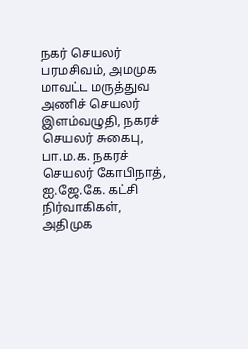நகர் செயலர் பரமசிவம், அமமுக மாவட்ட மருத்துவ அணிச் செயலர் இளம்வழுதி, நகரச் செயலர் சுகைபு, பா.ம.க. நகரச் செயலர் கோபிநாத், ஐ.ஜே.கே. கட்சி நிர்வாகிகள், அதிமுக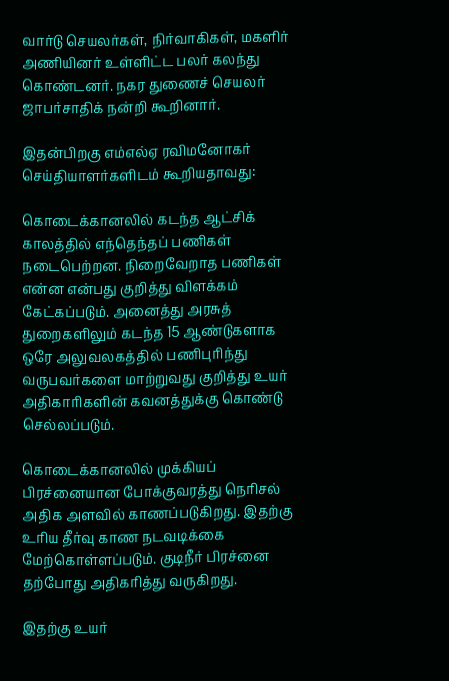வார்டு செயலர்கள், நிர்வாகிகள், மகளிர் அணியினர் உள்ளிட்ட பலர் கலந்து கொண்டனர். நகர துணைச் செயலர் ஜாபர்சாதிக் நன்றி கூறினார்.

இதன்பிறகு எம்எல்ஏ ரவிமனோகர் செய்தியாளர்களிடம் கூறியதாவது:

கொடைக்கானலில் கடந்த ஆட்சிக் காலத்தில் எந்தெந்தப் பணிகள் நடைபெற்றன. நிறைவேறாத பணிகள் என்ன என்பது குறித்து விளக்கம் கேட்கப்படும். அனைத்து அரசுத் துறைகளிலும் கடந்த 15 ஆண்டுகளாக ஒரே அலுவலகத்தில் பணிபுரிந்து வருபவர்களை மாற்றுவது குறித்து உயர் அதிகாரிகளின் கவனத்துக்கு கொண்டு செல்லப்படும்.

கொடைக்கானலில் முக்கியப் பிரச்னையான போக்குவரத்து நெரிசல் அதிக அளவில் காணப்படுகிறது. இதற்கு உரிய தீர்வு காண நடவடிக்கை மேற்கொள்ளப்படும். குடிநீர் பிரச்னை தற்போது அதிகரித்து வருகிறது.

இதற்கு உயர்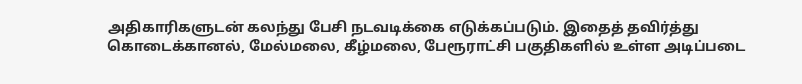அதிகாரிகளுடன் கலந்து பேசி நடவடிக்கை எடுக்கப்படும். இதைத் தவிர்த்து கொடைக்கானல், மேல்மலை, கீழ்மலை, பேரூராட்சி பகுதிகளில் உள்ள அடிப்படை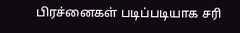பிரச்னைகள் படிப்படியாக சரி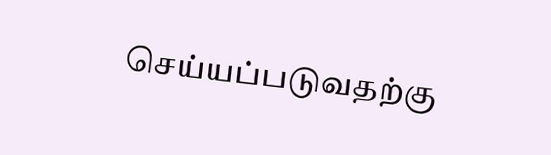செய்யப்படுவதற்கு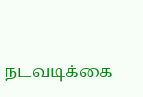நடவடிக்கை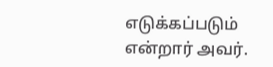எடுக்கப்படும் என்றார் அவர்.